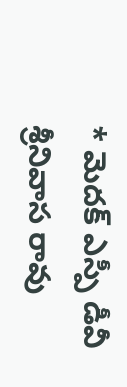* మెదక్ ఎస్పీ డీవీ శ్రీనివాస రావు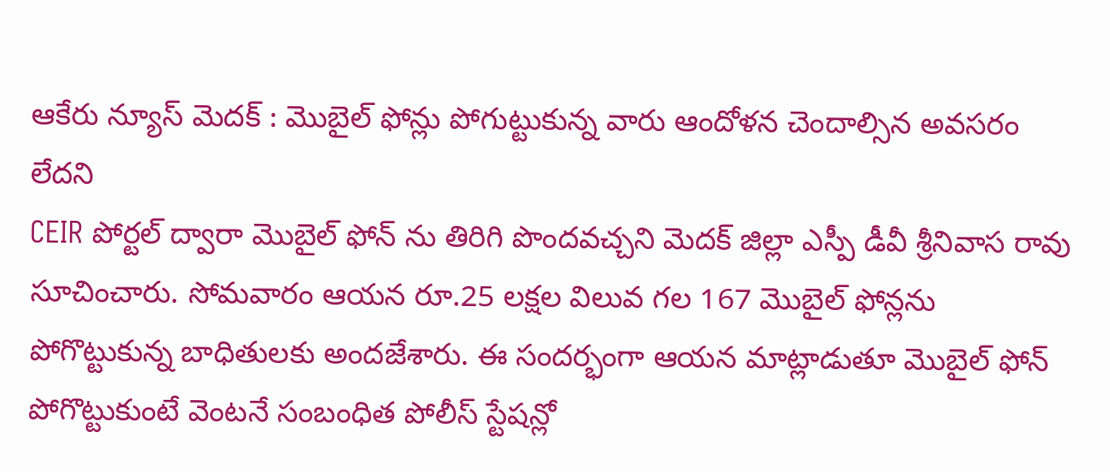ఆకేరు న్యూస్ మెదక్ : మొబైల్ ఫోన్లు పోగుట్టుకున్న వారు ఆందోళన చెందాల్సిన అవసరం లేదని
CEIR పోర్టల్ ద్వారా మొబైల్ ఫోన్ ను తిరిగి పొందవచ్చని మెదక్ జిల్లా ఎస్పీ డీవీ శ్రీనివాస రావు
సూచించారు. సోమవారం ఆయన రూ.25 లక్షల విలువ గల 167 మొబైల్ ఫోన్లను పోగొట్టుకున్న బాధితులకు అందజేశారు. ఈ సందర్భంగా ఆయన మాట్లాడుతూ మొబైల్ ఫోన్ పోగొట్టుకుంటే వెంటనే సంబంధిత పోలీస్ స్టేషన్లో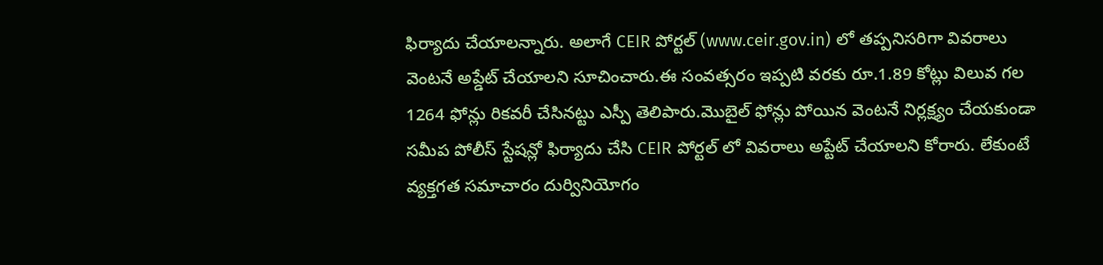ఫిర్యాదు చేయాలన్నారు. అలాగే CEIR పోర్టల్ (www.ceir.gov.in) లో తప్పనిసరిగా వివరాలు వెంటనే అప్డేట్ చేయాలని సూచించారు.ఈ సంవత్సరం ఇప్పటి వరకు రూ.1.89 కోట్లు విలువ గల 1264 ఫోన్లు రికవరీ చేసినట్టు ఎస్పీ తెలిపారు.మొబైల్ ఫోన్లు పోయిన వెంటనే నిర్లక్ష్యం చేయకుండా సమీప పోలీస్ స్టేషన్లో ఫిర్యాదు చేసి CEIR పోర్టల్ లో వివరాలు అప్టేట్ చేయాలని కోరారు. లేకుంటే వ్యక్తగత సమాచారం దుర్వినియోగం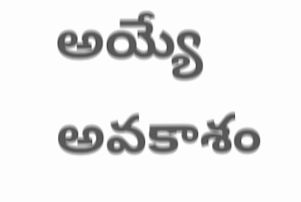అయ్యే అవకాశం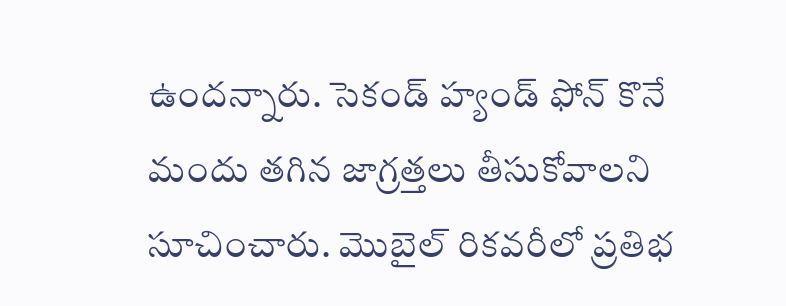ఉందన్నారు. సెకండ్ హ్యండ్ ఫోన్ కొనే మందు తగిన జాగ్రత్తలు తీసుకోవాలని సూచించారు. మొబైల్ రికవరీలో ప్రతిభ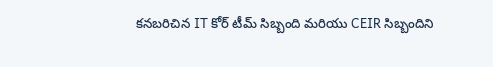కనబరిచిన IT కోర్ టీమ్ సిబ్బంది మరియు CEIR సిబ్బందిని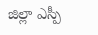జిల్లా ఎస్పీ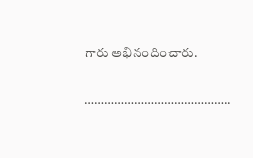గారు అభినందించారు.

……………………………………..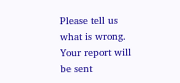Please tell us what is wrong. Your report will be sent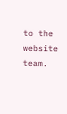to the website team.